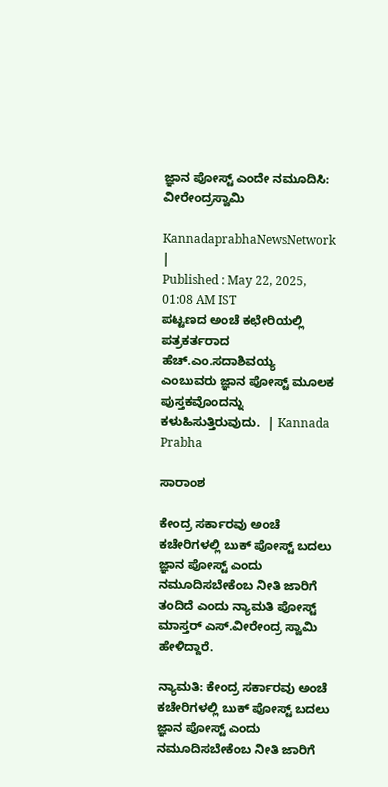ಜ್ಞಾನ ಪೋಸ್ಟ್‌ ಎಂದೇ ನಮೂದಿಸಿ: ವೀರೇಂದ್ರಸ್ವಾಮಿ

KannadaprabhaNewsNetwork |
Published : May 22, 2025, 01:08 AM IST
ಪಟ್ಟಣದ ಅಂಚೆ ಕಛೇರಿಯಲ್ಲಿ ಪತ್ರಕರ್ತರಾದ ಹೆಚ್‌.ಎಂ.ಸದಾಶಿವಯ್ಯ ಎಂಬುವರು ಜ್ಞಾನ ಪೋಸ್ಟ್‌ ಮೂಲಕ ಪುಸ್ತಕವೊಂದನ್ನು ಕಳುಹಿಸುತ್ತಿರುವುದು.  | Kannada Prabha

ಸಾರಾಂಶ

ಕೇಂದ್ರ ಸರ್ಕಾರವು ಅಂಚೆ ಕಚೇರಿಗಳಲ್ಲಿ ಬುಕ್‌ ಪೋಸ್ಟ್‌ ಬದಲು ಜ್ಞಾನ ಪೋಸ್ಟ್‌ ಎಂದು ನಮೂದಿಸಬೇಕೆಂಬ ನೀತಿ ಜಾರಿಗೆ ತಂದಿದೆ ಎಂದು ನ್ಯಾಮತಿ ಪೋಸ್ಟ್‌ ಮಾಸ್ತರ್‌ ಎಸ್‌.ವೀರೇಂದ್ರ ಸ್ವಾಮಿ ಹೇಳಿದ್ದಾರೆ.

ನ್ಯಾಮತಿ: ಕೇಂದ್ರ ಸರ್ಕಾರವು ಅಂಚೆ ಕಚೇರಿಗಳಲ್ಲಿ ಬುಕ್‌ ಪೋಸ್ಟ್‌ ಬದಲು ಜ್ಞಾನ ಪೋಸ್ಟ್‌ ಎಂದು ನಮೂದಿಸಬೇಕೆಂಬ ನೀತಿ ಜಾರಿಗೆ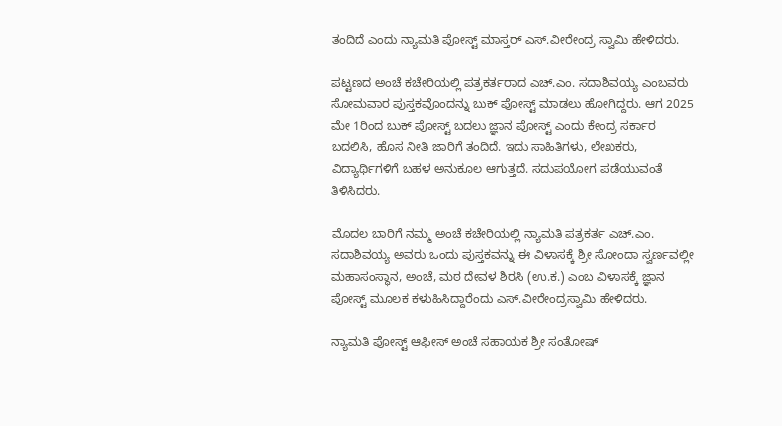ತಂದಿದೆ ಎಂದು ನ್ಯಾಮತಿ ಪೋಸ್ಟ್‌ ಮಾಸ್ತರ್‌ ಎಸ್‌.ವೀರೇಂದ್ರ ಸ್ವಾಮಿ ಹೇಳಿದರು.

ಪಟ್ಟಣದ ಅಂಚೆ ಕಚೇರಿಯಲ್ಲಿ ಪತ್ರಕರ್ತರಾದ ಎಚ್‌.ಎಂ. ಸದಾಶಿವಯ್ಯ ಎಂಬವರು ಸೋಮವಾರ ಪುಸ್ತಕವೊಂದನ್ನು ಬುಕ್‌ ಪೋಸ್ಟ್‌ ಮಾಡಲು ಹೋಗಿದ್ದರು. ಆಗ 2025 ಮೇ 1ರಿಂದ ಬುಕ್‌ ಪೋಸ್ಟ್‌ ಬದಲು ಜ್ಞಾನ ಪೋಸ್ಟ್‌ ಎಂದು ಕೇಂದ್ರ ಸರ್ಕಾರ ಬದಲಿಸಿ, ಹೊಸ ನೀತಿ ಜಾರಿಗೆ ತಂದಿದೆ. ಇದು ಸಾಹಿತಿಗಳು, ಲೇಖಕರು, ವಿದ್ಯಾರ್ಥಿಗಳಿಗೆ ಬಹಳ ಅನುಕೂಲ ಆಗುತ್ತದೆ. ಸದುಪಯೋಗ ಪಡೆಯುವಂತೆ ತಿಳಿಸಿದರು.

ಮೊದಲ ಬಾರಿಗೆ ನಮ್ಮ ಅಂಚೆ ಕಚೇರಿಯಲ್ಲಿ ನ್ಯಾಮತಿ ಪತ್ರಕರ್ತ ಎಚ್‌.ಎಂ. ಸದಾಶಿವಯ್ಯ ಅವರು ಒಂದು ಪುಸ್ತಕವನ್ನು ಈ ವಿಳಾಸಕ್ಕೆ ಶ್ರೀ ಸೋಂದಾ ಸ್ವರ್ಣವಲ್ಲೀ ಮಹಾಸಂಸ್ಥಾನ, ಅಂಚೆ, ಮಠ ದೇವಳ ಶಿರಸಿ (ಉ.ಕ.) ಎಂಬ ವಿಳಾಸಕ್ಕೆ ಜ್ಞಾನ ಪೋಸ್ಟ್‌ ಮೂಲಕ ಕಳುಹಿಸಿದ್ದಾರೆಂದು ಎಸ್‌.ವೀರೇಂದ್ರಸ್ವಾಮಿ ಹೇಳಿದರು.

ನ್ಯಾಮತಿ ಪೋಸ್ಟ್‌ ಆಫೀಸ್‌ ಅಂಚೆ ಸಹಾಯಕ ಶ್ರೀ ಸಂತೋಷ್‌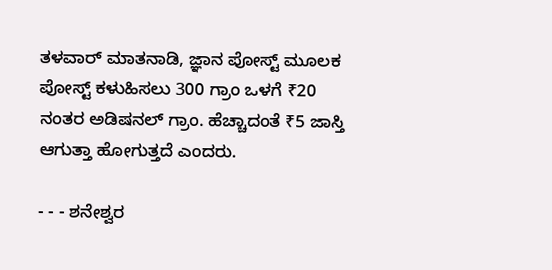ತಳವಾರ್‌ ಮಾತನಾಡಿ, ಜ್ಞಾನ ಪೋಸ್ಟ್‌ ಮೂಲಕ ಪೋಸ್ಟ್‌ ಕಳುಹಿಸಲು 300 ಗ್ರಾಂ ಒಳಗೆ ₹20 ನಂತರ ಅಡಿಷನಲ್‌ ಗ್ರಾಂ. ಹೆಚ್ಚಾದಂತೆ ₹5 ಜಾಸ್ತಿ ಆಗುತ್ತಾ ಹೋಗುತ್ತದೆ ಎಂದರು.

- - - ಶನೇಶ್ವರ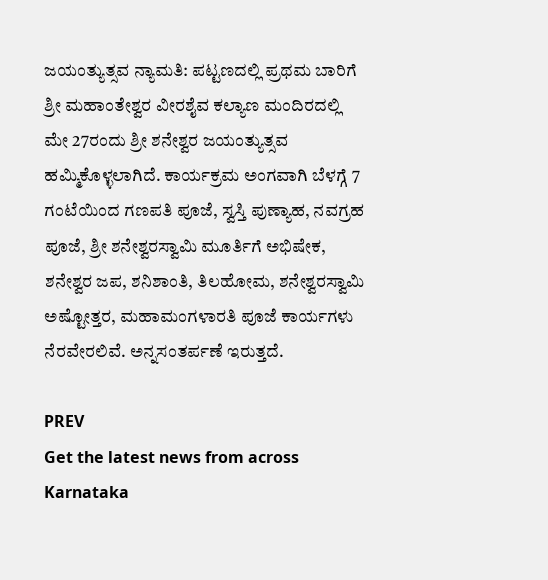ಜಯಂತ್ಯುತ್ಸವ ನ್ಯಾಮತಿ: ಪಟ್ಟಣದಲ್ಲಿ ಪ್ರಥಮ ಬಾರಿಗೆ ಶ್ರೀ ಮಹಾಂತೇಶ್ವರ ವೀರಶೈವ ಕಲ್ಯಾಣ ಮಂದಿರದಲ್ಲಿ ಮೇ 27ರಂದು ಶ್ರೀ ಶನೇಶ್ವರ ಜಯಂತ್ಯುತ್ಸವ ಹಮ್ಮಿಕೊಳ್ಳಲಾಗಿದೆ. ಕಾರ್ಯಕ್ರಮ ಅಂಗವಾಗಿ ಬೆಳಗ್ಗೆ 7 ಗಂಟೆಯಿಂದ ಗಣಪತಿ ಪೂಜೆ, ಸ್ವಸ್ತಿ ಪುಣ್ಯಾಹ, ನವಗ್ರಹ ಪೂಜೆ, ಶ್ರೀ ಶನೇಶ್ವರಸ್ವಾಮಿ ಮೂರ್ತಿಗೆ ಅಭಿಷೇಕ, ಶನೇಶ್ವರ ಜಪ, ಶನಿಶಾಂತಿ, ತಿಲಹೋಮ, ಶನೇಶ್ವರಸ್ವಾಮಿ ಅಷ್ಟೋತ್ತರ, ಮಹಾಮಂಗಳಾರತಿ ಪೂಜೆ ಕಾರ್ಯಗಳು ನೆರವೇರಲಿವೆ. ಅನ್ನಸಂತರ್ಪಣೆ ಇರುತ್ತದೆ.

PREV
Get the latest news from across Karnataka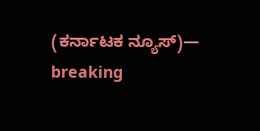(ಕರ್ನಾಟಕ ನ್ಯೂಸ್)— breaking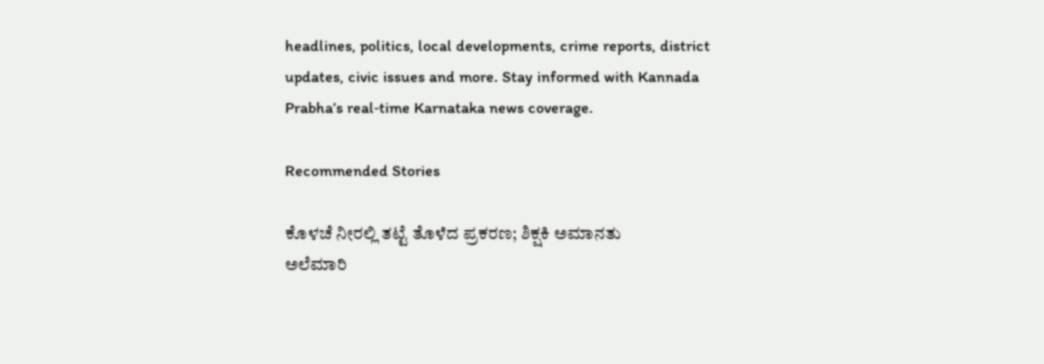headlines, politics, local developments, crime reports, district updates, civic issues and more. Stay informed with Kannada Prabha’s real‑time Karnataka news coverage.

Recommended Stories

ಕೊಳಚೆ ನೀರಲ್ಲಿ ತಟ್ಟೆ ತೊಳೆದ ಪ್ರಕರಣ; ಶಿಕ್ಷಕಿ ಅಮಾನತು
ಅಲೆಮಾರಿ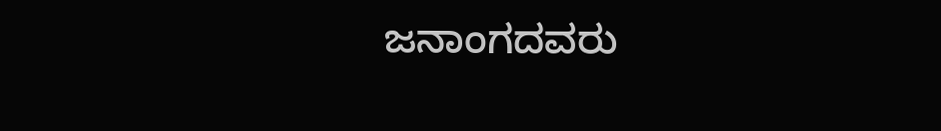ಜನಾಂಗದವರು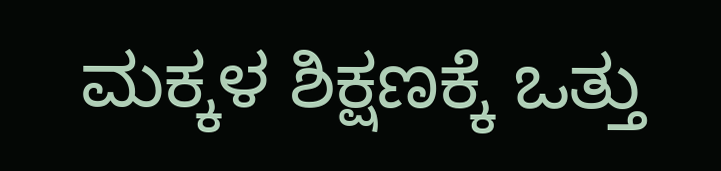ಮಕ್ಕಳ ಶಿಕ್ಷಣಕ್ಕೆ ಒತ್ತು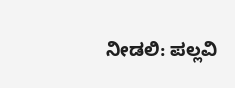ನೀಡಲಿ: ಪಲ್ಲವಿ